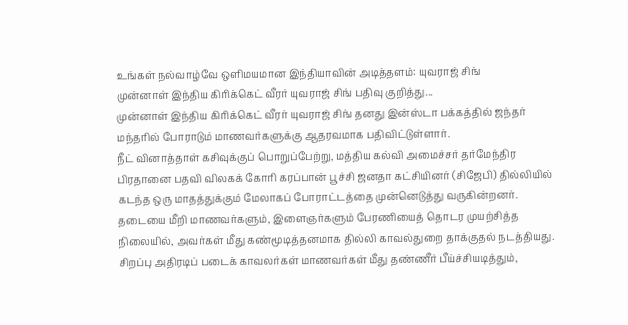உங்கள் நல்வாழ்வே ஒளிமயமான இந்தியாவின் அடித்தளம்: யுவராஜ் சிங்
முன்னாள் இந்திய கிரிக்கெட் வீரர் யுவராஜ் சிங் பதிவு குறித்து...
முன்னாள் இந்திய கிரிக்கெட் வீரர் யுவராஜ் சிங் தனது இன்ஸ்டா பக்கத்தில் ஜந்தர் மந்தரில் போராடும் மாணவர்களுக்கு ஆதரவமாக பதிவிட்டுள்ளார்.
நீட் வினாத்தாள் கசிவுக்குப் பொறுப்பேற்று, மத்திய கல்வி அமைச்சர் தர்மேந்திர பிரதானை பதவி விலகக் கோரி கரப்பான் பூச்சி ஜனதா கட்சியினர் (சிஜேபி) தில்லியில் கடந்த ஒரு மாதத்துக்கும் மேலாகப் போராட்டத்தை முன்னெடுத்து வருகின்றனர்.
தடையை மீறி மாணவர்களும், இளைஞர்களும் பேரணியைத் தொடர முயற்சித்த நிலையில், அவர்கள் மீது கண்மூடித்தனமாக தில்லி காவல்துறை தாக்குதல் நடத்தியது. சிறப்பு அதிரடிப் படைக் காவலர்கள் மாணவர்கள் மீது தண்ணீர் பீய்ச்சியடித்தும்,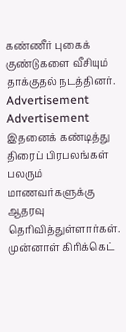கண்ணீர் புகைக் குண்டுகளை வீசியும் தாக்குதல் நடத்தினர்.
Advertisement
Advertisement
இதனைக் கண்டித்து திரைப் பிரபலங்கள் பலரும் மாணவர்களுக்கு ஆதரவு தெரிவித்துள்ளார்கள். முன்னாள் கிரிக்கெட்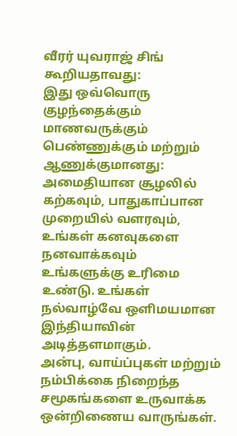வீரர் யுவராஜ் சிங் கூறியதாவது:
இது ஒவ்வொரு குழந்தைக்கும் மாணவருக்கும் பெண்ணுக்கும் மற்றும் ஆணுக்குமானது:
அமைதியான சூழலில் கற்கவும், பாதுகாப்பான முறையில் வளரவும், உங்கள் கனவுகளை நனவாக்கவும் உங்களுக்கு உரிமை உண்டு. உங்கள் நல்வாழ்வே ஒளிமயமான இந்தியாவின் அடித்தளமாகும்.
அன்பு, வாய்ப்புகள் மற்றும் நம்பிக்கை நிறைந்த சமூகங்களை உருவாக்க ஒன்றிணைய வாருங்கள்.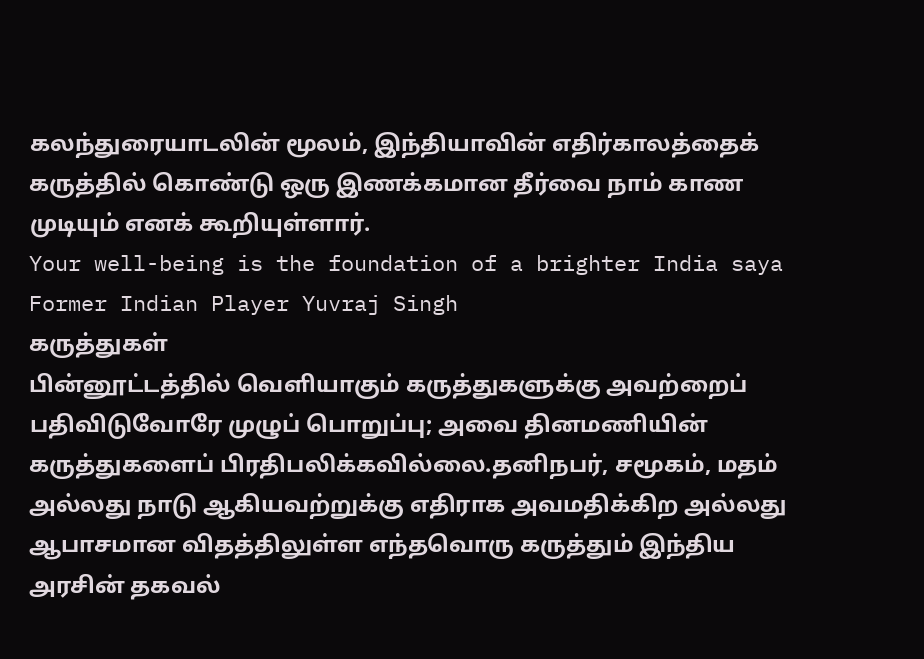கலந்துரையாடலின் மூலம், இந்தியாவின் எதிர்காலத்தைக் கருத்தில் கொண்டு ஒரு இணக்கமான தீர்வை நாம் காண முடியும் எனக் கூறியுள்ளார்.
Your well-being is the foundation of a brighter India saya Former Indian Player Yuvraj Singh
கருத்துகள்
பின்னூட்டத்தில் வெளியாகும் கருத்துகளுக்கு அவற்றைப் பதிவிடுவோரே முழுப் பொறுப்பு; அவை தினமணியின் கருத்துகளைப் பிரதிபலிக்கவில்லை.தனிநபர், சமூகம், மதம் அல்லது நாடு ஆகியவற்றுக்கு எதிராக அவமதிக்கிற அல்லது ஆபாசமான விதத்திலுள்ள எந்தவொரு கருத்தும் இந்திய அரசின் தகவல்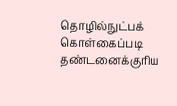தொழில்நுட்பக் கொள்கைப்படி தண்டனைக்குரிய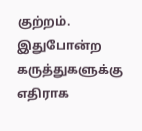குற்றம். இதுபோன்ற கருத்துகளுக்கு எதிராக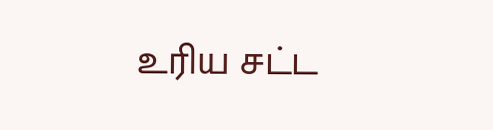உரிய சட்ட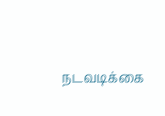நடவடிக்கை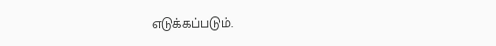எடுக்கப்படும்.